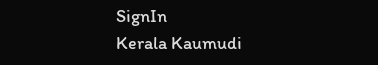SignIn
Kerala Kaumudi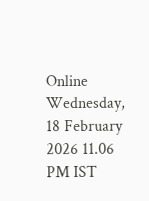Online
Wednesday, 18 February 2026 11.06 PM IST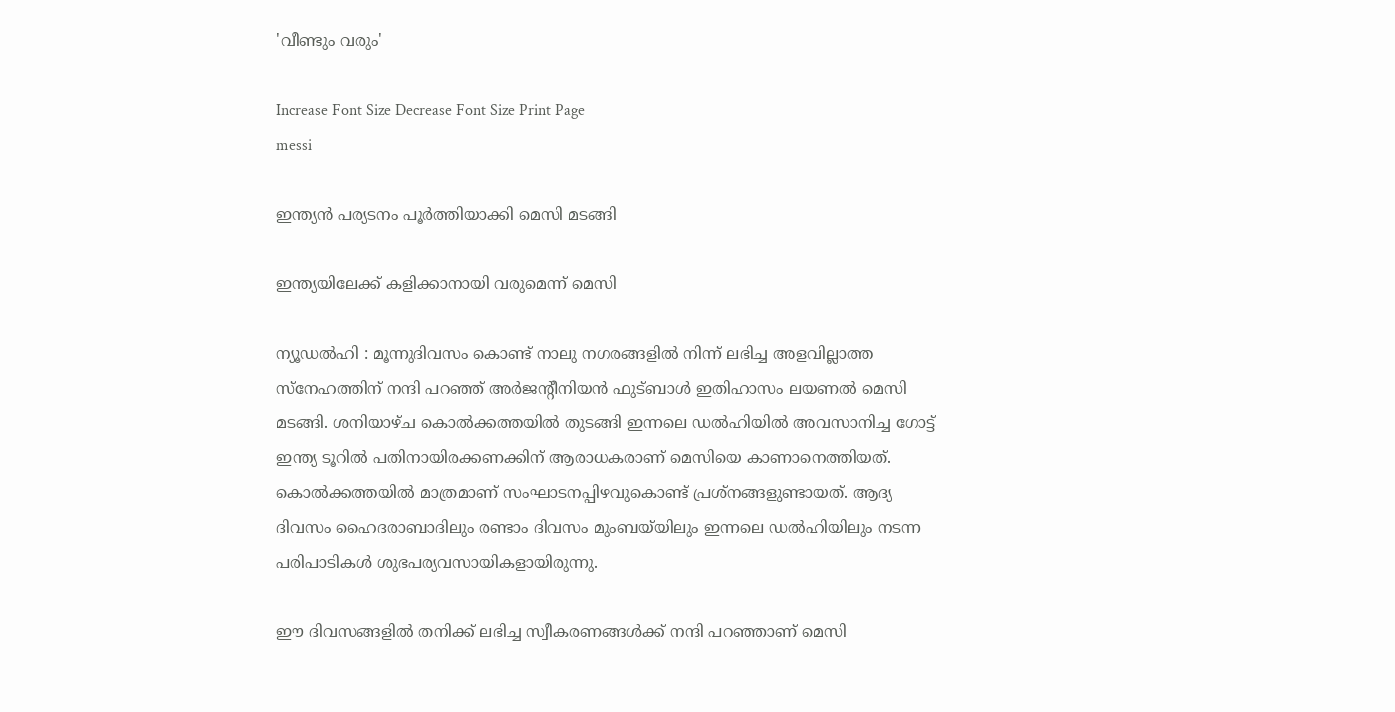'വീണ്ടും വരും'

Increase Font Size Decrease Font Size Print Page
messi

ഇന്ത്യൻ പര്യടനം പൂർത്തിയാക്കി മെസി മടങ്ങി

ഇന്ത്യയിലേക്ക് കളിക്കാനായി വരുമെന്ന് മെസി

ന്യൂഡൽഹി : മൂന്നുദിവസം കൊണ്ട് നാലു നഗരങ്ങളിൽ നിന്ന് ലഭിച്ച അളവില്ലാത്ത സ്നേഹത്തിന് നന്ദി പറഞ്ഞ് അർജന്റീനിയൻ ഫുട്ബാൾ ഇതിഹാസം ലയണൽ മെസി മടങ്ങി. ശനിയാഴ്ച കൊൽക്കത്തയിൽ തുടങ്ങി ഇന്നലെ ഡൽഹിയിൽ അവസാനിച്ച ഗോട്ട് ഇന്ത്യ ടൂറിൽ പതിനായിരക്കണക്കിന് ആരാധകരാണ് മെസിയെ കാണാനെത്തിയത്. കൊൽക്കത്തയിൽ മാത്രമാണ് സംഘാടനപ്പിഴവുകൊണ്ട് പ്രശ്നങ്ങളുണ്ടായത്. ആദ്യ ദിവസം ഹൈദരാബാദിലും രണ്ടാം ദിവസം മുംബയ്‌യിലും ഇന്നലെ ഡൽഹിയിലും നടന്ന പരിപാടികൾ ശുഭപര്യവസായികളായിരുന്നു.

ഈ ദിവസങ്ങളിൽ തനിക്ക് ലഭിച്ച സ്വീകരണങ്ങൾക്ക് നന്ദി പറഞ്ഞാണ് മെസി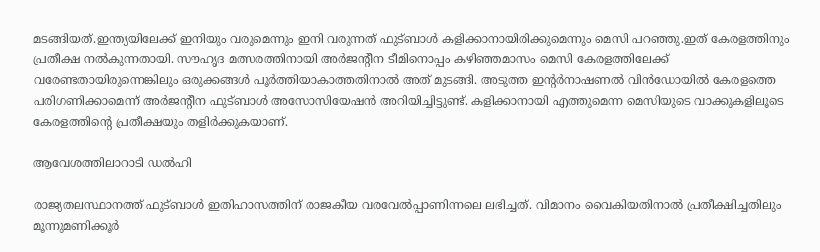മടങ്ങിയത്.ഇന്ത്യയിലേക്ക് ഇനിയും വരുമെന്നും ഇനി വരുന്നത് ഫുട്ബാൾ കളിക്കാനായിരിക്കുമെന്നും മെസി പറഞ്ഞു.ഇത് കേരളത്തിനും പ്രതീക്ഷ നൽകുന്നതായി. സൗഹൃദ മത്സരത്തിനായി അർജന്റീന ടീമിനൊപ്പം കഴിഞ്ഞമാസം മെസി കേരളത്തിലേക്ക് വരേണ്ടതായിരുന്നെങ്കിലും ഒരുക്കങ്ങൾ പൂർത്തിയാകാത്തതിനാൽ അത് മുടങ്ങി. അടുത്ത ഇന്റർനാഷണൽ വിൻഡോയിൽ കേരളത്തെ പരിഗണിക്കാമെന്ന് അർജന്റീന ഫുട്ബാൾ അസോസിയേഷൻ അറിയിച്ചിട്ടുണ്ട്. കളിക്കാനായി എത്തുമെന്ന മെസിയുടെ വാക്കുകളിലൂടെ കേരളത്തിന്റെ പ്രതീക്ഷയും തളിർക്കുകയാണ്.

ആവേശത്തിലാറാടി ഡൽഹി

രാജ്യതലസ്ഥാനത്ത് ഫുട്ബാൾ ഇതിഹാസത്തിന് രാജകീയ വരവേൽപ്പാണിന്നലെ ലഭിച്ചത്. വിമാനം വൈകിയതിനാൽ പ്രതീക്ഷിച്ചതിലും മൂന്നുമണിക്കൂർ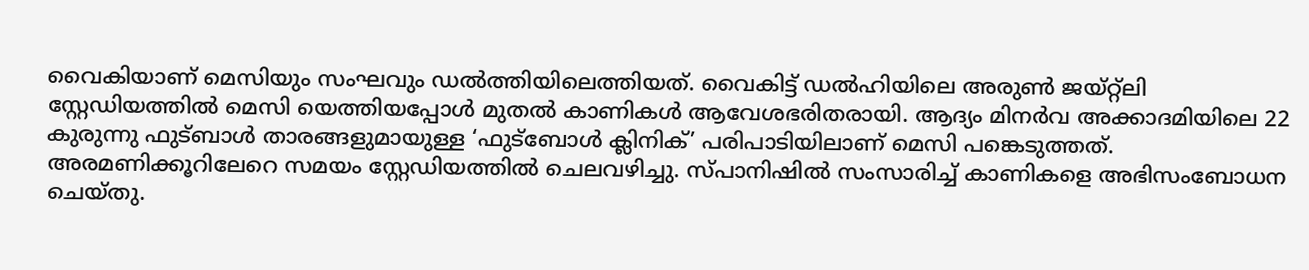വൈകിയാണ് മെസിയും സംഘവും ഡൽത്തിയിലെത്തിയത്. വൈകിട്ട് ഡൽഹിയിലെ അരുൺ ജയ്റ്റ്‌ലി സ്റ്റേഡിയത്തിൽ മെസി യെത്തിയപ്പോൾ മുതൽ കാണികൾ ആവേശഭരിതരായി. ആദ്യം മിനർവ അക്കാദമിയിലെ 22 കുരുന്നു ഫുട്ബാൾ താരങ്ങളുമായുള്ള ‘ഫുട്ബോൾ ക്ലിനിക്’ പരിപാടിയിലാണ് മെസി പങ്കെടുത്തത്. അരമണിക്കൂറിലേറെ സമയം സ്റ്റേഡിയത്തിൽ ചെലവഴിച്ചു. സ്പാനിഷിൽ സംസാരിച്ച് കാണികളെ അഭിസംബോധന ചെയ്തു.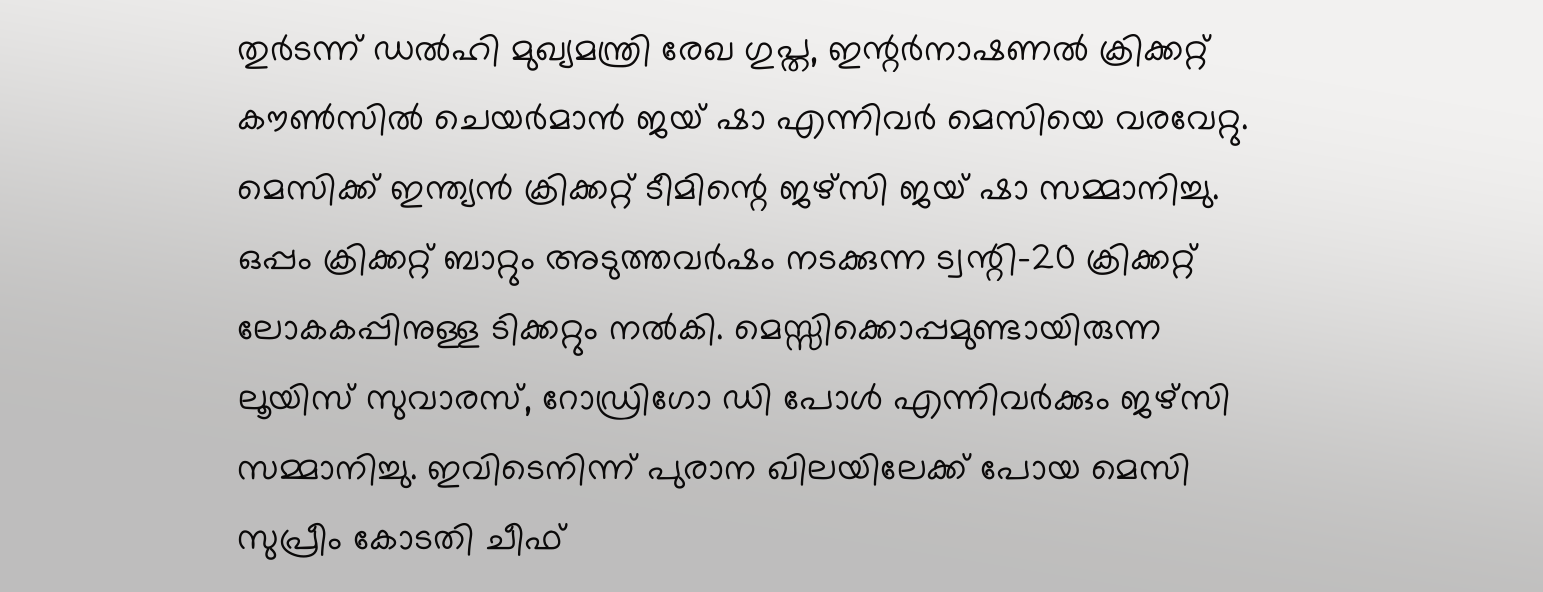തുർടന്ന് ഡ‍ൽഹി മുഖ്യമന്ത്രി രേഖ ഗുപ്ത, ഇന്റർനാഷണൽ ക്രിക്കറ്റ് കൗൺസിൽ ചെയർമാൻ ജയ് ഷാ എന്നിവർ മെസിയെ വരവേറ്റു. മെസിക്ക് ഇന്ത്യൻ ക്രിക്കറ്റ് ടീമിന്റെ ജഴ്സി ജയ് ഷാ സമ്മാനിച്ചു. ഒപ്പം ക്രിക്കറ്റ് ബാറ്റും അടുത്തവർഷം നടക്കുന്ന ട്വന്റി-20 ക്രിക്കറ്റ് ലോകകപ്പിനുള്ള ടിക്കറ്റും നൽകി. മെസ്സിക്കൊപ്പമുണ്ടായിരുന്ന ലൂയിസ് സുവാരസ്, റോഡ്രിഗോ ഡി പോൾ എന്നിവർക്കും ജഴ്സി സമ്മാനിച്ചു. ഇവിടെനിന്ന് പുരാന ഖിലയിലേക്ക് പോയ മെസി സുപ്രീം കോടതി ചീഫ്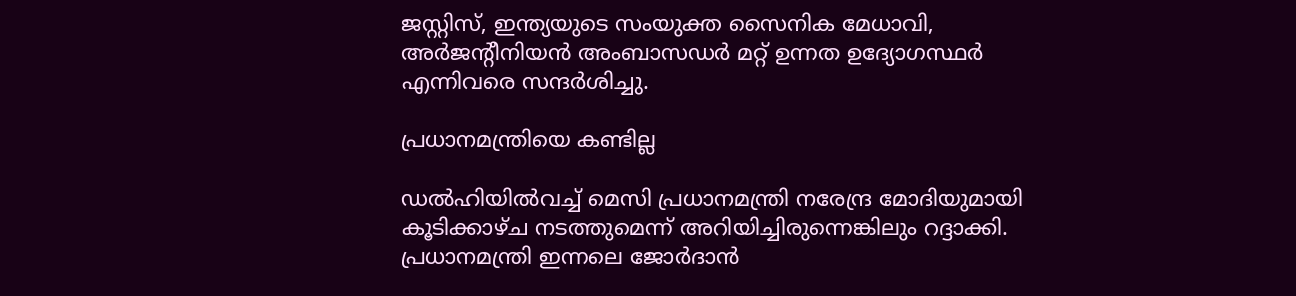ജസ്റ്റിസ്, ഇന്ത്യയുടെ സംയുക്ത സൈനിക മേധാവി, അർജന്റീനിയൻ അംബാസഡർ മറ്റ് ഉന്നത ഉദ്യോഗസ്ഥർ എന്നിവരെ സന്ദർശിച്ചു.

പ്രധാനമന്ത്രിയെ കണ്ടില്ല

ഡൽഹിയിൽവച്ച് മെസി പ്രധാനമന്ത്രി നരേന്ദ്ര മോദിയുമായി കൂടിക്കാഴ്ച നടത്തുമെന്ന് അറിയിച്ചിരുന്നെങ്കിലും റദ്ദാക്കി. പ്രധാനമന്ത്രി ഇന്നലെ ജോർദാൻ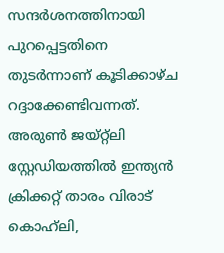സന്ദർശനത്തിനായി പുറപ്പെട്ടതിനെ തുടർന്നാണ് കൂടിക്കാഴ്ച റദ്ദാക്കേണ്ടിവന്നത്. അരുൺ ജയ്റ്റ്‌‍‌ലി സ്റ്റേഡിയത്തിൽ ഇന്ത്യൻ ക്രിക്കറ്റ് താരം വിരാട് കൊഹ്‌ലി,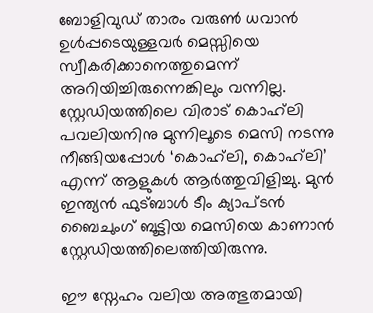ബോളിവുഡ് താരം വരുൺ ധവാൻ ഉൾപ്പടെയുള്ളവർ മെസ്സിയെ സ്വീകരിക്കാനെത്തുമെന്ന് അറിയിച്ചിരുന്നെങ്കിലും വന്നില്ല. സ്റ്റേഡിയത്തിലെ വിരാട് കൊഹ്‌ലി പവലിയനിനു മുന്നിലൂടെ മെസി നടന്നു നീങ്ങിയപ്പോൾ ‘കൊഹ്‌ലി, കൊഹ്‌ലി’ എന്ന് ആളുകൾ ആർത്തുവിളിച്ചു. മുൻ ഇന്ത്യൻ ഫുട്ബാൾ ടീം ക്യാപ്ടൻ ബൈചുംഗ് ബൂട്ടിയ മെസിയെ കാണാൻ സ്റ്റേഡിയത്തിലെത്തിയിരുന്നു.

ഈ സ്നേഹം വലിയ അത്ഭുതമായി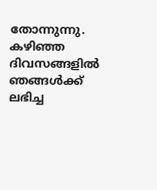തോന്നുന്നു. കഴിഞ്ഞ ദിവസങ്ങളിൽ ഞങ്ങൾക്ക് ലഭിച്ച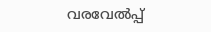വരവേൽപ്പ്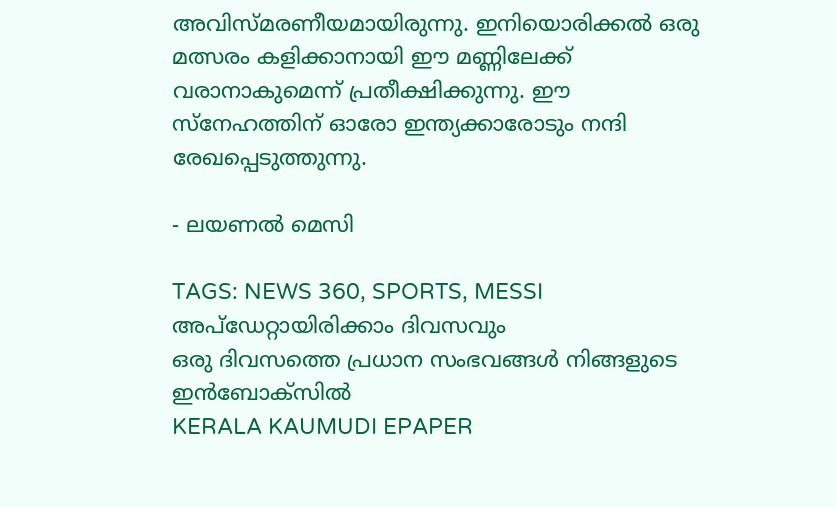അവിസ്മരണീയമായിരുന്നു. ഇനിയൊരിക്കൽ ഒരു മത്സരം കളിക്കാനായി ഈ മണ്ണിലേക്ക് വരാനാകുമെന്ന് പ്രതീക്ഷിക്കുന്നു. ഈ സ്നേഹത്തിന് ഓരോ ഇന്ത്യക്കാരോടും നന്ദി രേഖപ്പെടുത്തുന്നു.

- ലയണൽ മെസി

TAGS: NEWS 360, SPORTS, MESSI
അപ്ഡേറ്റായിരിക്കാം ദിവസവും
ഒരു ദിവസത്തെ പ്രധാന സംഭവങ്ങൾ നിങ്ങളുടെ ഇൻബോക്സിൽ
KERALA KAUMUDI EPAPER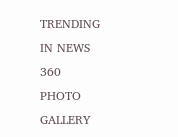TRENDING IN NEWS 360
PHOTO GALLERY